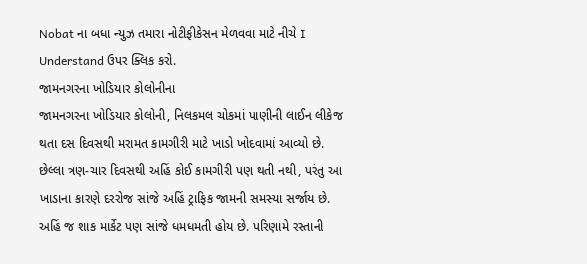Nobat ના બધા ન્યુઝ તમારા નોટીફીકેસન મેળવવા માટે નીચે I Understand ઉપર ક્લિક કરો.
જામનગરના ખોડિયાર કોલોનીના
જામનગરના ખોડિયાર કોલોની, નિલકમલ ચોકમાં પાણીની લાઈન લીકેજ થતા દસ દિવસથી મરામત કામગીરી માટે ખાડો ખોદવામાં આવ્યો છે. છેલ્લા ત્રણ-ચાર દિવસથી અહિં કોઈ કામગીરી પણ થતી નથી, પરંતુ આ ખાડાના કારણે દરરોજ સાંજે અહિં ટ્રાફિક જામની સમસ્યા સર્જાય છે. અહિં જ શાક માર્કેટ પણ સાંજે ધમધમતી હોય છે. પરિણામે રસ્તાની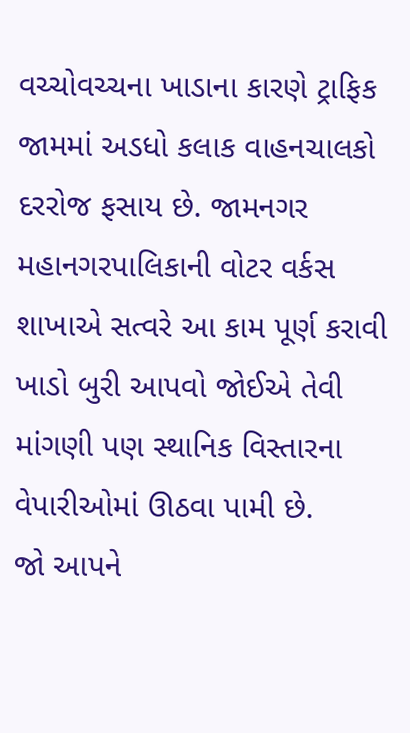વચ્ચોવચ્ચના ખાડાના કારણે ટ્રાફિક જામમાં અડધો કલાક વાહનચાલકો દરરોજ ફસાય છે. જામનગર મહાનગરપાલિકાની વોટર વર્કસ શાખાએ સત્વરે આ કામ પૂર્ણ કરાવી ખાડો બુરી આપવો જોઈએ તેવી માંગણી પણ સ્થાનિક વિસ્તારના વેપારીઓમાં ઊઠવા પામી છે.
જો આપને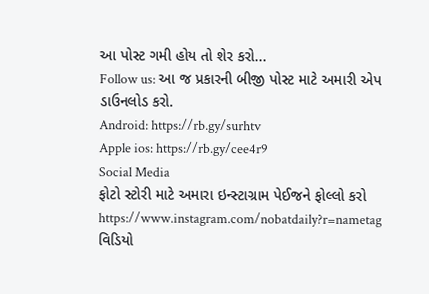આ પોસ્ટ ગમી હોય તો શેર કરો...
Follow us: આ જ પ્રકારની બીજી પોસ્ટ માટે અમારી એપ ડાઉનલોડ કરો.
Android: https://rb.gy/surhtv
Apple ios: https://rb.gy/cee4r9
Social Media
ફોટો સ્ટોરી માટે અમારા ઇન્સ્ટાગ્રામ પેઈજને ફોલ્લો કરો
https://www.instagram.com/nobatdaily?r=nametag
વિડિયો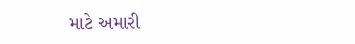માટે અમારી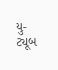યુ-ટ્યૂબ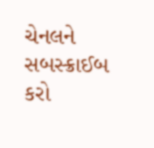ચેનલને સબસ્ક્રાઈબ કરો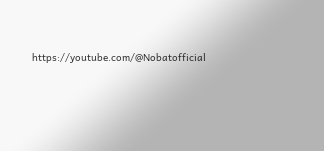https://youtube.com/@Nobatofficial